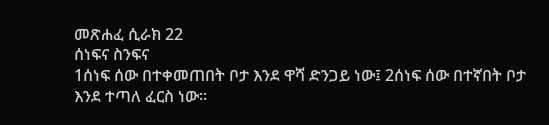መጽሐፈ ሲራክ 22
ሰነፍና ስንፍና
1ሰነፍ ሰው በተቀመጠበት ቦታ እንደ ዋሻ ድንጋይ ነው፤ 2ሰነፍ ሰው በተኛበት ቦታ እንደ ተጣለ ፈርስ ነው።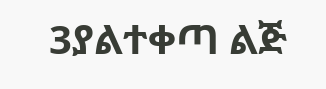3ያልተቀጣ ልጅ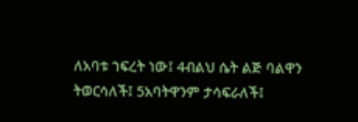ለአባቱ ኀፍረት ነው፤ 4ብልህ ሴት ልጅ ባልዋን ትወርሳለች፤ 5አባትዋንም ታሳፍራለች፤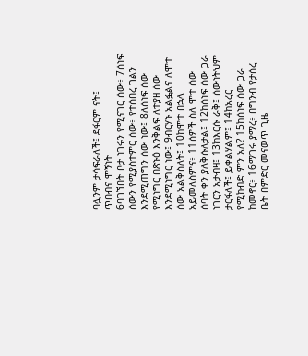ባሏንም ታሳፍራለች፤ ደፋርም ናት፤
ጥበብና ሞኝነት
6ባገኘበት ቦታ ነገሩን የሚናገር ሰው፥ 7ሰነፍ ሰውን የሚያስተምር ሰው፥ የተሰበረ ገልን እንደሚጠግን ሰው ነው፤ 8ለሰነፍ ሰው የሚነግር በጽኑዕ እንቅልፍ ለተያዘ ሰው እንደሚነግር ነው፤ 9ብርሃኑ አልፏልና ለሞተ ሰው አልቅስለት፤ 10ከሞተ በኋላ አይመለስምና፥ 11ሰዎች ስለ ሞተ ሰው ሰባት ቀን ያለቅሱለታል፤ 12ከሰነፍ ሰው ጋራ ነገርን አታብዛ፤ 13ከእርሱ ራቅ፤ ሰውነትህም ታርፋለች፤ ይቀልሃልም፤ 14ከአረር የሚከብድ ምን አለ? 15ከሰነፍ ሰው ጋራ ከመኖር፥ 16ማገሩ ያማረ፥ በግንብ የታሰረ ቤት በምድር መናወጥ ጊዜ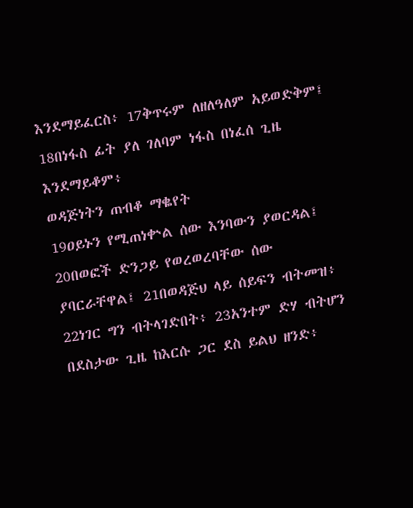እንደማይፈርስ፥ 17ቅጥሩም ለዘለዓለም አይወድቅም፤ 18በነፋስ ፊት ያለ ገለባም ነፋስ በነፈሰ ጊዜ እንደማይቆም፥
ወዳጅነትን ጠብቆ ማቈየት
19ዐይኑን የሚጠነቍል ሰው እንባውን ያወርዳል፤ 20በወፎች ድንጋይ የወረወረባቸው ሰው ያባርራቸዋል፤ 21በወዳጅህ ላይ ሰይፍን ብትመዝ፥ 22ነገር ግን ብትላገድበት፥ 23አንተም ድሃ ብትሆን በደስታው ጊዜ ከእርሱ ጋር ደስ ይልህ ዘንድ፥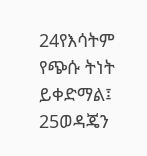24የእሳትም የጭሱ ትነት ይቀድማል፤ 25ወዳጄን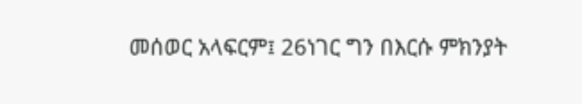መሰወር አላፍርም፤ 26ነገር ግን በእርሱ ምክንያት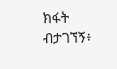ክፋት ብታገኘኝ፥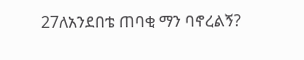27ለአንደበቴ ጠባቂ ማን ባኖረልኝ?